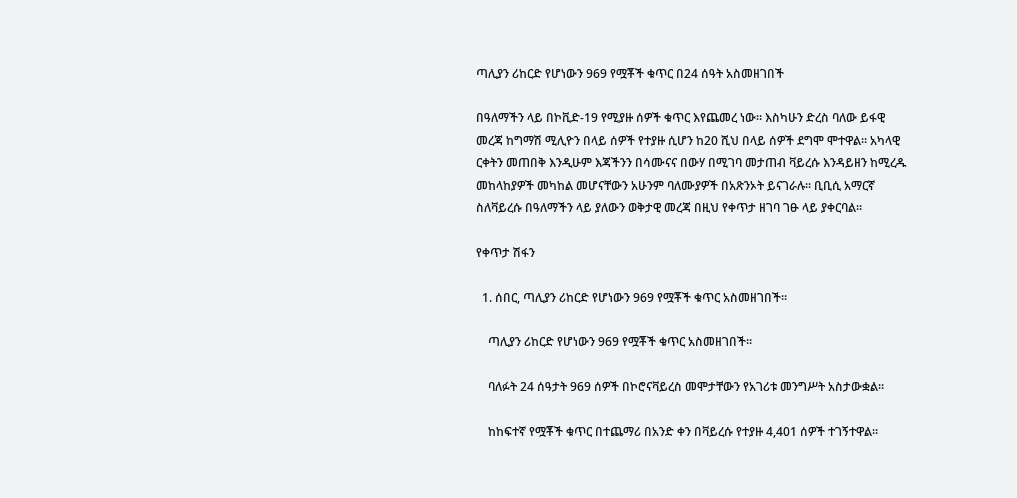ጣሊያን ሪከርድ የሆነውን 969 የሟቾች ቁጥር በ24 ሰዓት አስመዘገበች

በዓለማችን ላይ በኮቪድ-19 የሚያዙ ሰዎች ቁጥር እየጨመረ ነው። እስካሁን ድረስ ባለው ይፋዊ መረጃ ከግማሽ ሚሊዮን በላይ ሰዎች የተያዙ ሲሆን ከ20 ሺህ በላይ ሰዎች ደግሞ ሞተዋል። አካላዊ ርቀትን መጠበቅ እንዲሁም እጃችንን በሳሙናና በውሃ በሚገባ መታጠብ ቫይረሱ እንዳይዘን ከሚረዱ መከላከያዎች መካከል መሆናቸውን አሁንም ባለሙያዎች በአጽንኦት ይናገራሉ። ቢቢሲ አማርኛ ስለቫይረሱ በዓለማችን ላይ ያለውን ወቅታዊ መረጃ በዚህ የቀጥታ ዘገባ ገፁ ላይ ያቀርባል።

የቀጥታ ሽፋን

  1. ሰበር, ጣሊያን ሪከርድ የሆነውን 969 የሟቾች ቁጥር አስመዘገበች።

    ጣሊያን ሪከርድ የሆነውን 969 የሟቾች ቁጥር አስመዘገበች።

    ባለፉት 24 ሰዓታት 969 ሰዎች በኮሮናቫይረስ መሞታቸውን የአገሪቱ መንግሥት አስታውቋል።

    ከከፍተኛ የሟቾች ቁጥር በተጨማሪ በአንድ ቀን በቫይረሱ የተያዙ 4,401 ሰዎች ተገኝተዋል።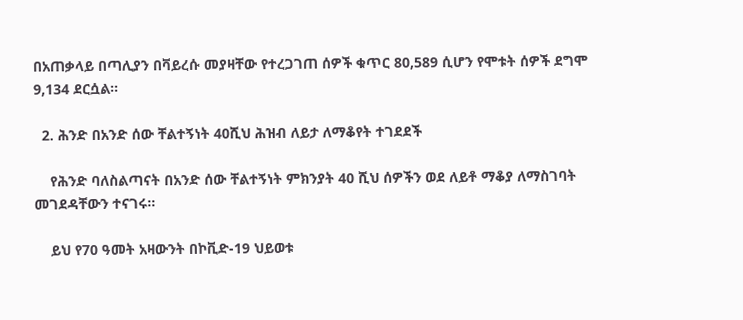በአጠቃላይ በጣሊያን በቫይረሱ መያዛቸው የተረጋገጠ ሰዎች ቁጥር 80,589 ሲሆን የሞቱት ሰዎች ደግሞ 9,134 ደርሷል።

  2. ሕንድ በአንድ ሰው ቸልተኝነት 40ሺህ ሕዝብ ለይታ ለማቆየት ተገደደች

    የሕንድ ባለስልጣናት በአንድ ሰው ቸልተኝነት ምክንያት 40 ሺህ ሰዎችን ወደ ለይቶ ማቆያ ለማስገባት መገደዳቸውን ተናገሩ።

    ይህ የ70 ዓመት አዛውንት በኮቪድ-19 ህይወቱ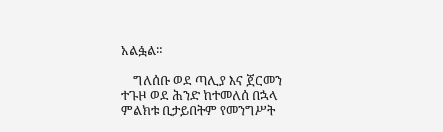አልፏል።

    ግለሰቡ ወደ ጣሊያ እና ጀርመን ተጉዞ ወደ ሕንድ ከተመለሰ በኋላ ምልክቱ ቢታይበትም የመንግሥት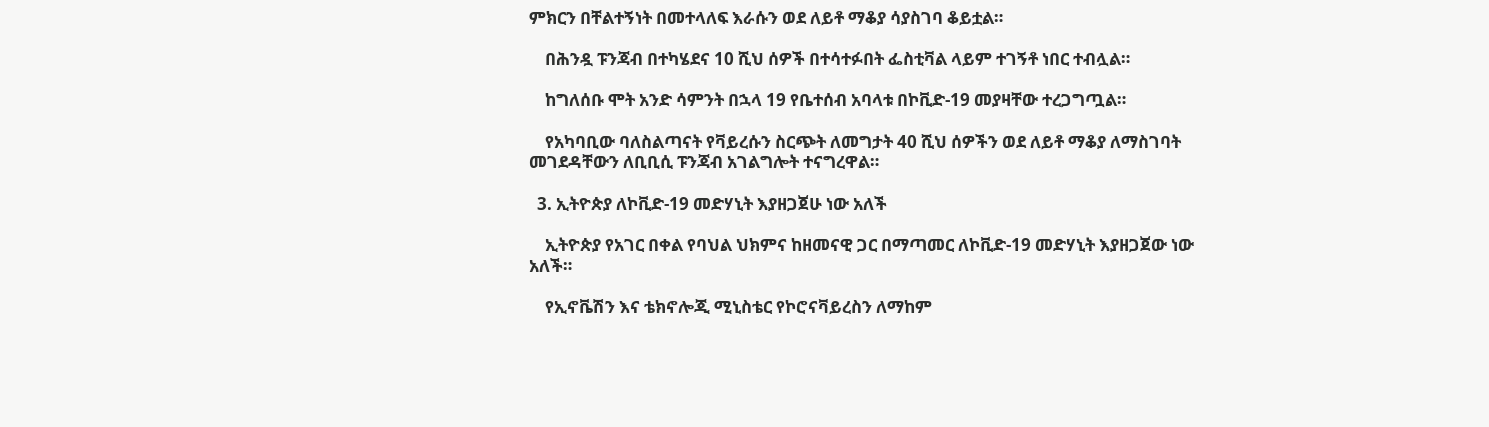ምክርን በቸልተኝነት በመተላለፍ እራሱን ወደ ለይቶ ማቆያ ሳያስገባ ቆይቷል።

    በሕንዷ ፑንጃብ በተካሄደና 10 ሺህ ሰዎች በተሳተፉበት ፌስቲቫል ላይም ተገኝቶ ነበር ተብሏል።

    ከግለሰቡ ሞት አንድ ሳምንት በኋላ 19 የቤተሰብ አባላቱ በኮቪድ-19 መያዛቸው ተረጋግጧል።

    የአካባቢው ባለስልጣናት የቫይረሱን ስርጭት ለመግታት 40 ሺህ ሰዎችን ወደ ለይቶ ማቆያ ለማስገባት መገደዳቸውን ለቢቢሲ ፑንጃብ አገልግሎት ተናግረዋል።

  3. ኢትዮጵያ ለኮቪድ-19 መድሃኒት እያዘጋጀሁ ነው አለች

    ኢትዮጵያ የአገር በቀል የባህል ህክምና ከዘመናዊ ጋር በማጣመር ለኮቪድ-19 መድሃኒት እያዘጋጀው ነው አለች።

    የኢኖቬሽን እና ቴክኖሎጂ ሚኒስቴር የኮሮናቫይረስን ለማከም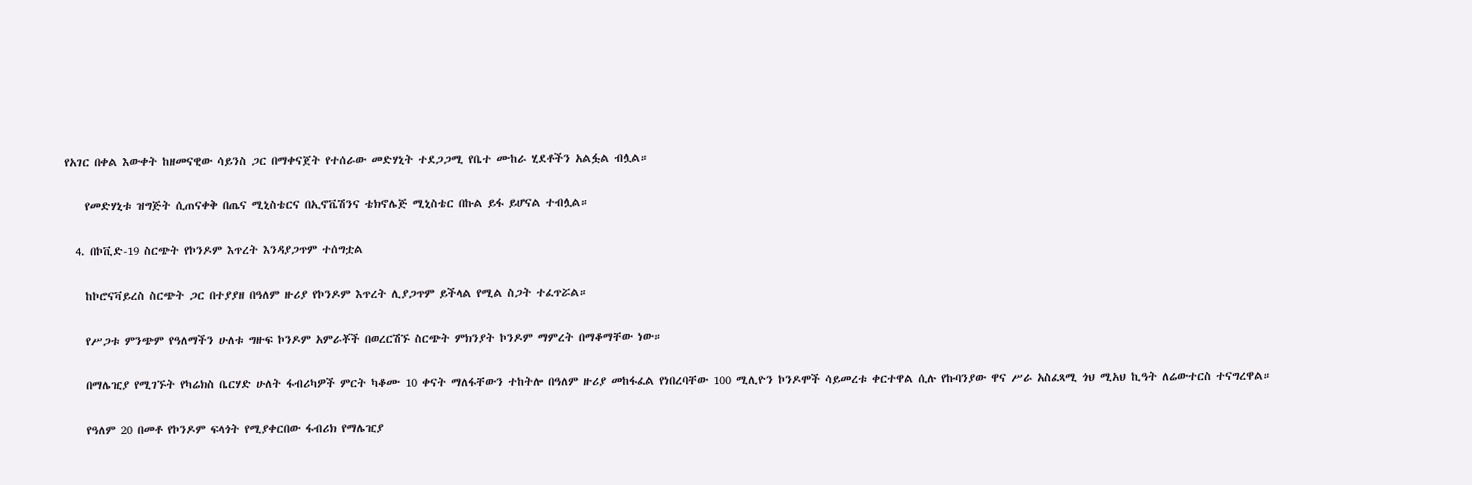የአገር በቀል እውቀት ከዘመናዊው ሳይንስ ጋር በማቀናጀት የተሰራው መድሃኒት ተደጋጋሚ የቤተ ሙከራ ሂደቶችን አልፏል ብሏል።

    የመድሃኒቱ ዝግጅት ሲጠናቀቅ በጤና ሚኒስቴርና በኢኖቬሽንና ቴክኖሌጅ ሚኒስቴር በኩል ይፋ ይሆናል ተብሏል።

  4. በኮቪድ-19 ስርጭት የኮንዶም እጥረት እንዳያጋጥም ተሰግቷል

    ከኮሮናቫይረስ ስርጭት ጋር በተያያዘ በዓለም ዙሪያ የኮንዶም እጥረት ሊያጋጥም ይችላል የሚል ስጋት ተፈጥሯል።

    የሥጋቱ ምንጭም የዓለማችን ሁለቱ ግዙፍ ኮንዶም አምራቾች በወረርሽኙ ስርጭት ምክንያት ኮንዶም ማምረት በማቆማቸው ነው።

    በማሌዢያ የሚገኙት የካሬክስ ቤርሃድ ሁለት ፋብሪካዎች ምርት ካቆሙ 10 ቀናት ማለፋቸውን ተከትሎ በዓለም ዙሪያ መከፋፈል የነበረባቸው 100 ሚሊዮን ኮንዶሞች ሳይመረቱ ቀርተዋል ሲሉ የኩባንያው ዋና ሥራ አስፈጻሚ ጎህ ሚአህ ኪዓት ለሬውተርስ ተናግረዋል።

    የዓለም 20 በመቶ የኮንዶም ፍላጎት የሚያቀርበው ፋብሪክ የማሌዢያ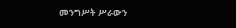መንግሥት ሥራውን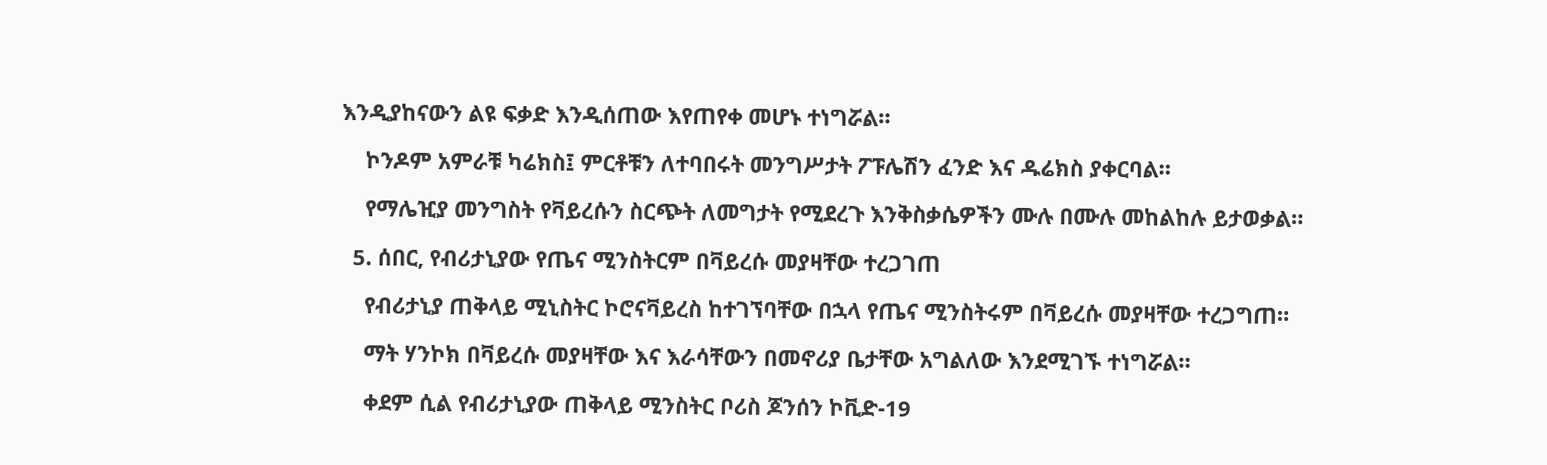እንዲያከናውን ልዩ ፍቃድ እንዲሰጠው እየጠየቀ መሆኑ ተነግሯል።

    ኮንዶም አምራቹ ካሬክስ፤ ምርቶቹን ለተባበሩት መንግሥታት ፖፑሌሽን ፈንድ እና ዱሬክስ ያቀርባል።

    የማሌዢያ መንግስት የቫይረሱን ስርጭት ለመግታት የሚደረጉ እንቅስቃሴዎችን ሙሉ በሙሉ መከልከሉ ይታወቃል።

  5. ሰበር, የብሪታኒያው የጤና ሚንስትርም በቫይረሱ መያዛቸው ተረጋገጠ

    የብሪታኒያ ጠቅላይ ሚኒስትር ኮሮናቫይረስ ከተገኘባቸው በኋላ የጤና ሚንስትሩም በቫይረሱ መያዛቸው ተረጋግጠ።

    ማት ሃንኮክ በቫይረሱ መያዛቸው እና እራሳቸውን በመኖሪያ ቤታቸው አግልለው እንደሚገኙ ተነግሯል።

    ቀደም ሲል የብሪታኒያው ጠቅላይ ሚንስትር ቦሪስ ጆንሰን ኮቪድ-19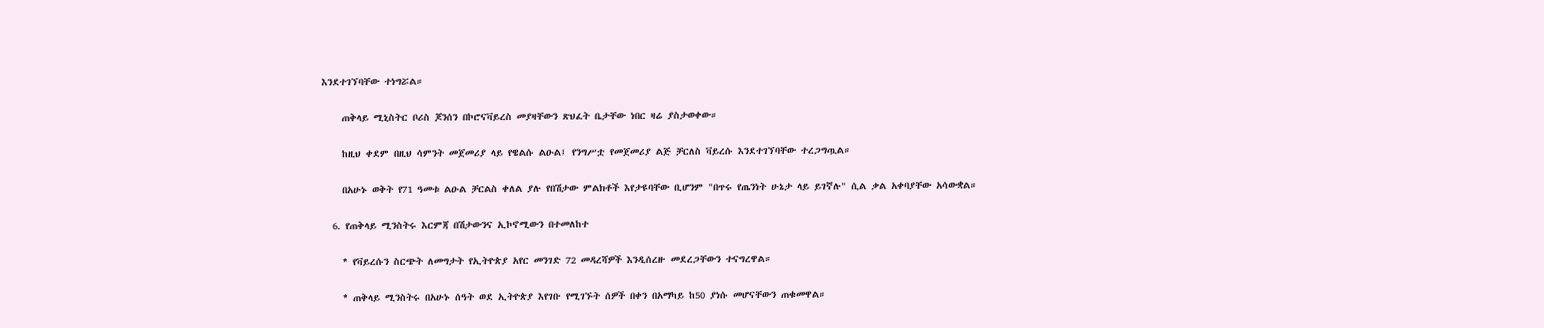እንደተገኘባቸው ተነግሯል።

    ጠቅላይ ሚኒስትር ቦሪስ ጆንሰን በኮሮናቫይረስ መያዛቸውን ጽህፈት ቤታቸው ነበር ዛሬ ያስታወቀው።

    ከዚህ ቀደም በዚህ ሳምንት መጀመሪያ ላይ የዌልሱ ልዑል፤ የንግሥቷ የመጀመሪያ ልጅ ቻርለስ ቫይረሱ እንደተገኘባቸው ተረጋግጧል።

    በአሁኑ ወቅት የ71 ዓመቱ ልዑል ቻርልስ ቀለል ያሉ የበሽታው ምልክቶች እየታዩባቸው ቢሆንም "በጥሩ የጤንነት ሁኔታ ላይ ይገኛሉ" ሲል ቃል አቀባያቸው አሳውቋል።

  6. የጠቅላይ ሚንስትሩ እርምጃ በሽታውንና ኢኮኖሚውን በተመለከተ

    * የቫይረሱን ስርጭት ለመግታት የኢትዮጵያ አየር መንገድ 72 መዳረሻዎች እንዲሰረዙ መደረጋቸውን ተናግረዋል።

    * ጠቅላይ ሚንስትሩ በአሁኑ ሰዓት ወደ ኢትዮጵያ እየገቡ የሚገኙት ሰዎች በቀን በአማካይ ከ50 ያነሱ መሆናቸውን ጠቁመዋል።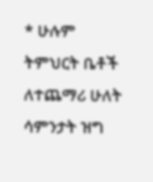* ሁሉም ትምህርት ቤቶች ለተጨማሪ ሁለት ሳምንታት ዝግ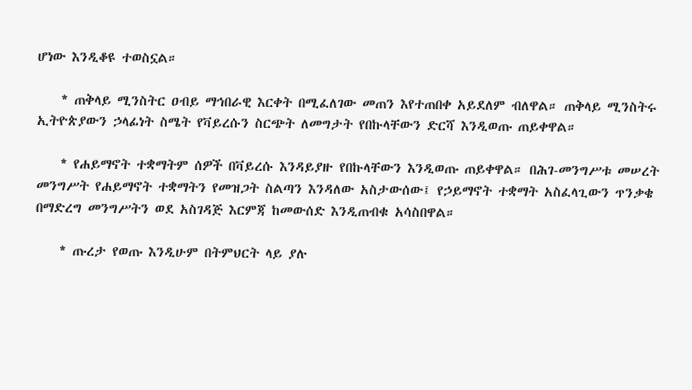ሆነው እንዲቆዩ ተወስኗል።

    * ጠቅላይ ሚንስትር ዐብይ ማኅበራዊ እርቀት በሚፈለገው መጠን እየተጠበቀ አይደለም ብለዋል። ጠቅላይ ሚንስትሩ ኢትዮጵያውን ኃላፊነት ስሜት የቫይረሱን ስርጭት ለመግታት የበኩላቸውን ድርሻ እንዲወጡ ጠይቀዋል።

    * የሐይማኖት ተቋማትም ሰዎች በቫይረሱ እንዳይያዙ የበኩላቸውን እንዲወጡ ጠይቀዋል። በሕገ-መንግሥቱ መሠረት መንግሥት የሐይማኖት ተቋማትን የመዝጋት ስልጣን እንዳለው አስታውሰው፤ የኃይማኖት ተቋማት አስፈላጊውን ጥንቃቄ በማድረግ መንግሥትን ወደ አስገዳጅ እርምጃ ከመውሰድ እንዲጠብቁ አሳስበዋል።

    * ጡረታ የወጡ እንዲሁም በትምህርት ላይ ያሉ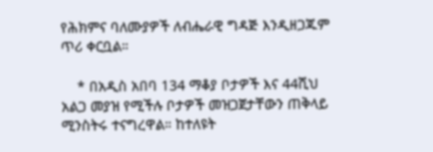የሕክምና ባለሙያዎች ለብሔራዊ ግዳጅ እንዲዘጋጁም ጥሪ ቀርቧል።

    * በአዲስ አበባ 134 ማቆያ ቦታዎች እና 44ሺህ አልጋ መያዝ የሚችሉ ቦታዎች መዝጋጀታቸውን ጠቅላይ ሚንስትሩ ተናግረዋል። ከተለዩት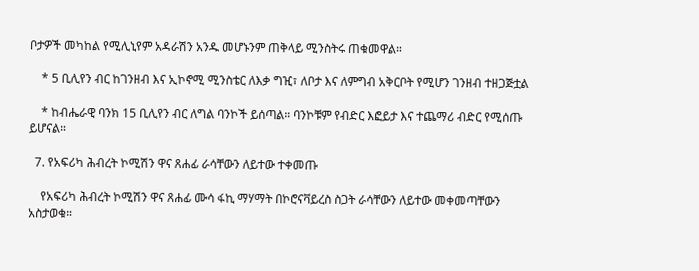ቦታዎች መካከል የሚሊኒየም አዳራሽን አንዱ መሆኑንም ጠቅላይ ሚንስትሩ ጠቁመዋል።

    * 5 ቢሊየን ብር ከገንዘብ እና ኢኮኖሚ ሚንስቴር ለእቃ ግዢ፣ ለቦታ እና ለምግብ አቅርቦት የሚሆን ገንዘብ ተዘጋጅቷል

    * ከብሔራዊ ባንክ 15 ቢሊየን ብር ለግል ባንኮች ይሰጣል። ባንኮቹም የብድር እፎይታ እና ተጨማሪ ብድር የሚሰጡ ይሆናል።

  7. የአፍሪካ ሕብረት ኮሚሽን ዋና ጸሐፊ ራሳቸውን ለይተው ተቀመጡ

    የአፍሪካ ሕብረት ኮሚሽን ዋና ጸሐፊ ሙሳ ፋኪ ማሃማት በኮሮናቫይረስ ስጋት ራሳቸውን ለይተው መቀመጣቸውን አስታወቁ።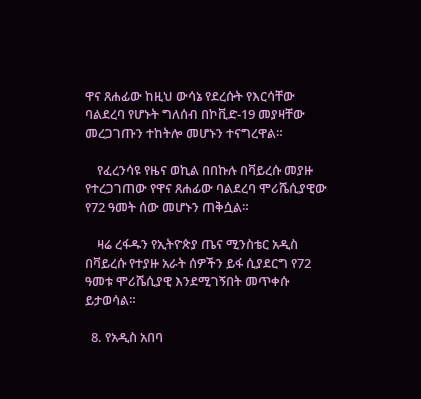ዋና ጸሐፊው ከዚህ ውሳኔ የደረሱት የእርሳቸው ባልደረባ የሆኑት ግለሰብ በኮቪድ-19 መያዛቸው መረጋገጡን ተከትሎ መሆኑን ተናግረዋል።

    የፈረንሳዩ የዜና ወኪል በበኩሉ በቫይረሱ መያዙ የተረጋገጠው የዋና ጸሐፊው ባልደረባ ሞሪሼሲያዊው የ72 ዓመት ሰው መሆኑን ጠቅሷል።

    ዛሬ ረፋዱን የኢትዮጵያ ጤና ሚንስቴር አዲስ በቫይረሱ የተያዙ አራት ሰዎችን ይፋ ሲያደርግ የ72 ዓመቱ ሞሪሼሲያዊ እንደሚገኝበት መጥቀሱ ይታወሳል።

  8. የአዲስ አበባ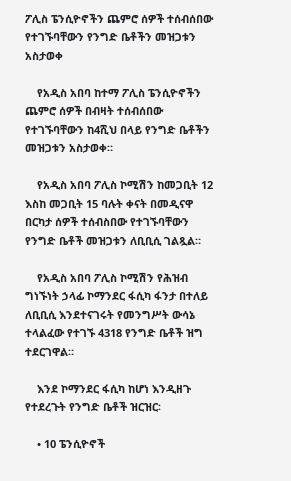ፖሊስ ፔንሲዮኖችን ጨምሮ ሰዎች ተሰብሰበው የተገኙባቸውን የንግድ ቤቶችን መዝጋቱን አስታወቀ

    የአዲስ አበባ ከተማ ፖሊስ ፔንሲዮኖችን ጨምሮ ሰዎች በብዛት ተሰብሰበው የተገኙባቸውን ከ4ሺህ በላይ የንግድ ቤቶችን መዝጋቱን አስታወቀ።

    የአዲስ አበባ ፖሊስ ኮሚሽን ከመጋቢት 12 እስከ መጋቢት 15 ባሉት ቀናት በመዲናዋ በርካታ ሰዎች ተሰብስበው የተገኙባቸውን የንግድ ቤቶች መዝጋቱን ለቢቢሲ ገልጿል።

    የአዲስ አበባ ፖሊስ ኮሚሽን የሕዝብ ግነኙነት ኃላፊ ኮማንደር ፋሲካ ፋንታ በተለይ ለቢቢሲ እንደተናገሩት የመንግሥት ውሳኔ ተላልፈው የተገኙ 4318 የንግድ ቤቶች ዝግ ተደርገዋል።

    እንደ ኮማንደር ፋሲካ ከሆነ እንዲዘጉ የተደረጉት የንግድ ቤቶች ዝርዝር፡

    • 10 ፔንሲዮኖች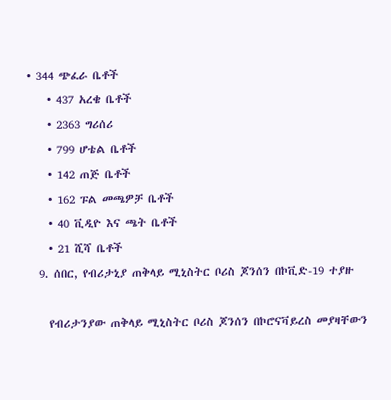• 344 ጭፈራ ቤቶች
    • 437 አረቄ ቤቶች
    • 2363 ግሪሰሪ
    • 799 ሆቴል ቤቶች
    • 142 ጠጅ ቤቶች
    • 162 ፑል መጫዎቻ ቤቶች
    • 40 ቪዲዮ እና ጫት ቤቶች
    • 21 ሺሻ ቤቶች
  9. ሰበር, የብሪታኒያ ጠቅላይ ሚኒስትር ቦሪስ ጆንሰን በኮቪድ-19 ተያዙ

    የብሪታንያው ጠቅላይ ሚኒስትር ቦሪስ ጆንሰን በኮሮናቫይረስ መያዛቸውን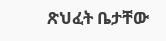ጽህፈት ቤታቸው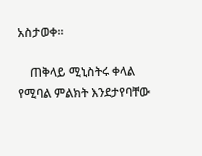አስታወቀ።

    ጠቅላይ ሚኒስትሩ ቀላል የሚባል ምልክት እንደታየባቸው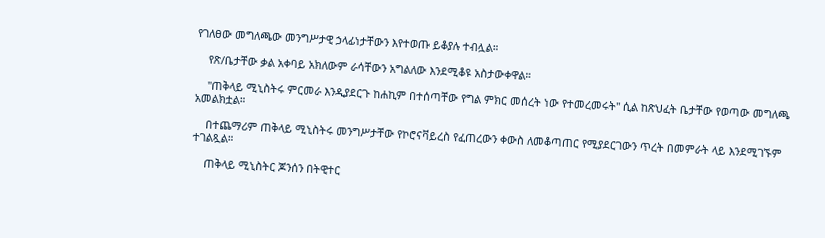የገለፀው መግለጫው መንግሥታዊ ኃላፊነታቸውን እየተወጡ ይቆያሉ ተብሏል።

    የጽ/ቤታቸው ቃል አቀባይ አክለውም ራሳቸውን አግልለው እንደሚቆዩ አስታውቀዋል።

    "ጠቅላይ ሚኒስትሩ ምርመራ እንዲያደርጉ ከሐኪም በተሰጣቸው የግል ምክር መሰረት ነው የተመረመሩት" ሲል ከጽህፈት ቤታቸው የወጣው መግለጫ አመልክቷል።

    በተጨማሪም ጠቅላይ ሚኒስትሩ መንግሥታቸው የኮሮናቫይረስ የፈጠረውን ቀውስ ለመቆጣጠር የሚያደርገውን ጥረት በመምራት ላይ እንደሚገኙም ተገልጿል።

    ጠቅላይ ሚኒስትር ጆንሰን በትዊተር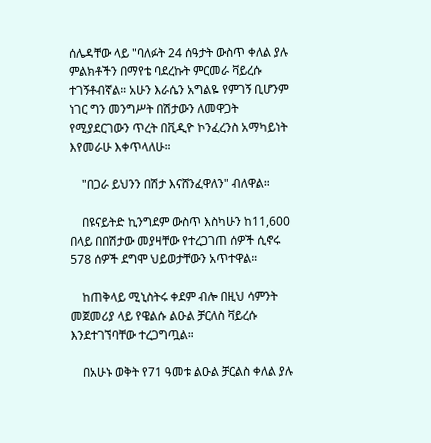ሰሌዳቸው ላይ "ባለፉት 24 ሰዓታት ውስጥ ቀለል ያሉ ምልክቶችን በማየቴ ባደረኩት ምርመራ ቫይረሱ ተገኝቶብኛል። አሁን እራሴን አግልዬ የምገኝ ቢሆንም ነገር ግን መንግሥት በሽታውን ለመዋጋት የሚያደርገውን ጥረት በቪዲዮ ኮንፈረንስ አማካይነት እየመራሁ እቀጥላለሁ።

    "በጋራ ይህንን በሽታ እናሸንፈዋለን" ብለዋል።

    በዩናይትድ ኪንግደም ውስጥ እስካሁን ከ11,600 በላይ በበሽታው መያዛቸው የተረጋገጠ ሰዎች ሲኖሩ 578 ሰዎች ደግሞ ህይወታቸውን አጥተዋል።

    ከጠቅላይ ሚኒስትሩ ቀደም ብሎ በዚህ ሳምንት መጀመሪያ ላይ የዌልሱ ልዑል ቻርለስ ቫይረሱ እንደተገኘባቸው ተረጋግጧል።

    በአሁኑ ወቅት የ71 ዓመቱ ልዑል ቻርልስ ቀለል ያሉ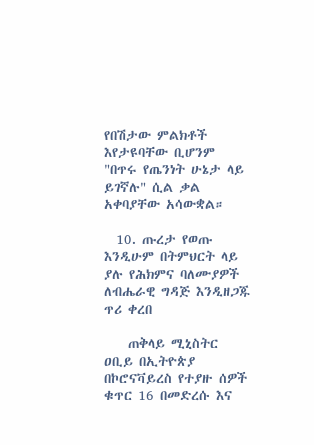የበሽታው ምልክቶች እየታዩባቸው ቢሆንም "በጥሩ የጤንነት ሁኔታ ላይ ይገኛሉ" ሲል ቃል አቀባያቸው አሳውቋል።

  10. ጡረታ የወጡ እንዲሁም በትምህርት ላይ ያሉ የሕክምና ባለሙያዎች ለብሔራዊ ግዳጅ እንዲዘጋጁ ጥሪ ቀረበ

    ጠቅላይ ሚኒስትር ዐቢይ በኢትዮጵያ በኮሮናቫይረስ የተያዙ ሰዎች ቁጥር 16 በመድረሱ እና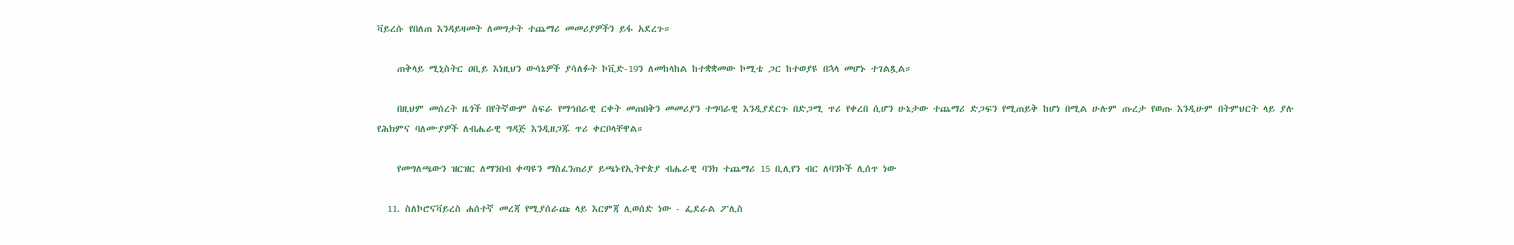ቫይረሱ የበለጠ እንዳይዛመት ለመግታት ተጨማሪ መመሪያዎችን ይፋ አደረጉ።

    ጠቅላይ ሚኒስትር ዐቢይ እነዚህን ውሳኔዎች ያሳለፉት ኮቪድ-19ን ለመከላከል ከተቋቋመው ኮሚቴ ጋር ከተወያዩ በኋላ መሆኑ ተገልጿል።

    በዚህም መሰረት ዜጎች በየትኛውም ስፍራ የማኅበራዊ ርቀት መጠበቅን መመሪያን ተግባራዊ እንዲያደርጉ በድጋሚ ጥሪ የቀረበ ሲሆን ሁኔታው ተጨማሪ ድጋፍን የሚጠይቅ ከሆነ በሚል ሁሉም ጡረታ የወጡ እንዲሁም በትምህርት ላይ ያሉ የሕክምና ባለሙያዎች ለብሔራዊ ግዳጅ እንዲዘጋጁ ጥሪ ቀርቦላቸዋል።

    የመግለጫውን ዝርዝር ለማንበብ ቀጣዩን ማስፈንጠሪያ ይጫኑየኢትዮጵያ ብሔራዊ ባንክ ተጨማሪ 15 ቢሊየን ብር ለባንኮች ሊሰጥ ነው

  11. ስለኮሮናቫይረስ ሐሰተኛ መረጃ የሚያሰራጩ ላይ እርምጃ ሊወሰድ ነው - ፌደራል ፖሊስ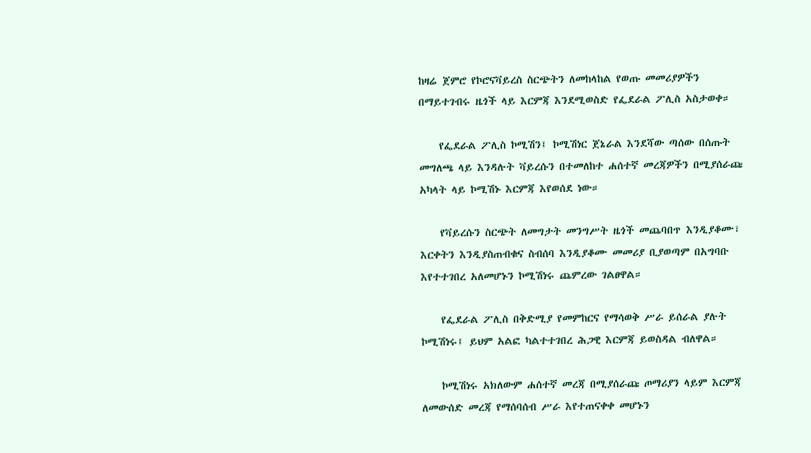ከዛሬ ጀምሮ የኮሮናቫይረስ ስርጭትን ለመከላከል የወጡ መመሪያዎችን በማይተገብሩ ዜጎች ላይ እርምጃ እንደሚወስድ የፌደራል ፖሊስ አስታወቀ።

    የፌደራል ፖሊስ ኮሚሽን፤ ኮሚሽነር ጀኔራል እንደሻው ጣሰው በሰጡት መግለጫ ላይ እንዳሉት ቫይረሱን በተመለከተ ሐሰተኛ መረጃዎችን በሚያሰራጩ አካላት ላይ ኮሚሽኑ እርምጃ እየወሰደ ነው።

    የቫይረሱን ስርጭት ለመግታት መንግሥት ዜጎች መጨባበጥ እንዲያቆሙ፣ እርቀትን እንዲያስጠብቁና ስብሰባ እንዲያቆሙ መመሪያ ቢያወጣም በአግባቡ እየተተገበረ አለመሆኑን ኮሚሽነሩ ጨምረው ገልፀዋል።

    የፌደራል ፖሊስ በቅድሚያ የመምከርና የማሳወቅ ሥራ ይሰራል ያሉት ኮሚሽነሩ፤ ይህም አልፎ ካልተተገበረ ሕጋዊ እርምጃ ይወስዳል ብለዋል።

    ኮሚሽነሩ አክለውም ሐሰተኛ መረጃ በሚያሰራጩ ጦማሪያን ላይም እርምጃ ለመውሰድ መረጃ የማሰባሰብ ሥራ እየተጠናቀቀ መሆኑን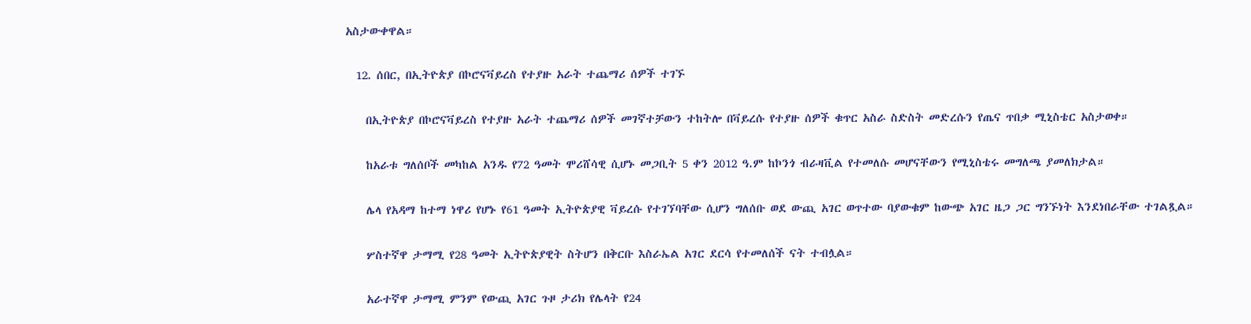አስታውቀዋል።

  12. ሰበር, በኢትዮጵያ በኮሮናቫይረስ የተያዙ አራት ተጨማሪ ሰዎች ተገኙ

    በኢትዮጵያ በኮሮናቫይረስ የተያዙ አራት ተጨማሪ ሰዎች መገኛተቻውን ተከትሎ በቫይረሱ የተያዙ ሰዎች ቁጥር አስራ ስድስት መድረሱን የጤና ጥበቃ ሚኒስቴር አስታወቀ።

    ከአራቱ ግለሰቦች መካከል አንዱ የ72 ዓመት ሞሪሸሳዊ ሲሆኑ መጋቢት 5 ቀን 2012 ዓ.ም ከኮንጎ ብራዛቪል የተመለሱ መሆናቸውን የሚኒስቴሩ መግለጫ ያመለክታል።

    ሌላ የአዳማ ከተማ ነዋሪ የሆኑ የ61 ዓመት ኢትዮጵያዊ ቫይረሱ የተገኘባቸው ሲሆን ግለሰቡ ወደ ውጪ አገር ወጥተው ባያውቁም ከውጭ አገር ዜጋ ጋር ግንኙነት እንደነበራቸው ተገልጿል።

    ሦስተኛዋ ታማሚ የ28 ዓመት ኢትዮጵያዊት ስትሆን በቅርቡ እስራኤል አገር ደርሳ የተመለሰች ናት ተብሏል።

    አራተኛዋ ታማሚ ምንም የውጪ አገር ጉዞ ታሪክ የሌላት የ24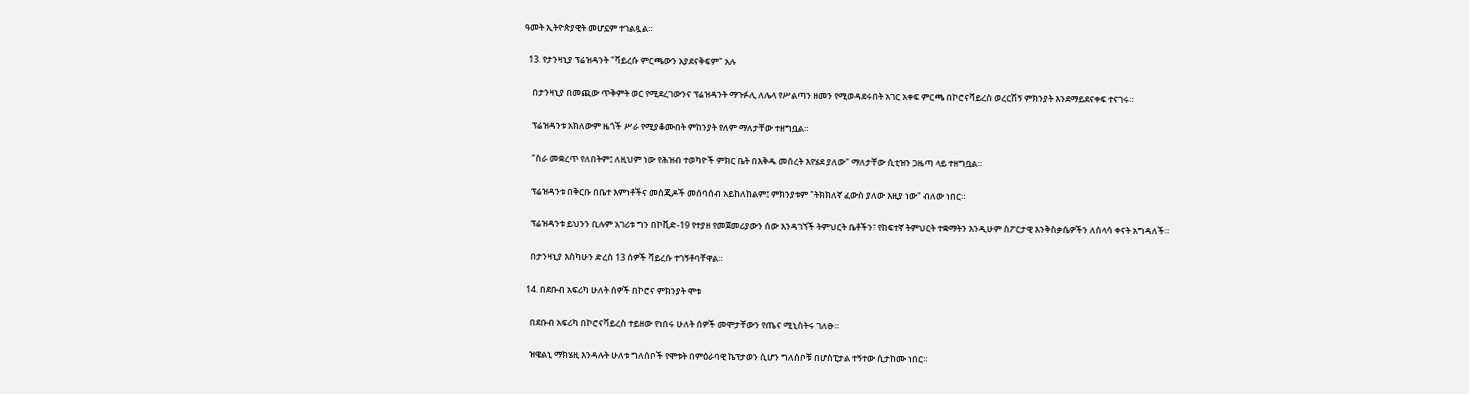ዓመት ኢትዮጵያዊት መሆኗም ተገልጿል።

  13. የታንዛኒያ ፕሬዝዳንት "ቫይረሱ ምርጫውን አያደናቅፍም" አሉ

    በታንዛኒያ በመጪው ጥቅምት ወር የሚደረገውንና ፕሬዝዳንት ማጉፉሊ ለሌላ የሥልጣን ዘመን የሚወዳደሩበት አገር አቀፍ ምርጫ በኮሮናቫይረስ ወረርሽኝ ምክንያት እንደማይደናቀፍ ተናገሩ።

    ፕሬዝዳንቱ አክለውም ዜጎች ሥራ የሚያቆሙበት ምከንያት የለም ማለታቸው ተዘግቧል።

    "ስራ መቋረጥ የለበትም፤ ለዚህም ነው የሕዝብ ተወካዮች ምክር ቤት በእቅዱ መሰረት እየሄደ ያለው" ማለታቸው ሲቲዝን ጋዜጣ ላይ ተዘግቧል።

    ፕሬዝዳንቱ በቅርቡ በቤተ እምነቶችና መስጂዶች መሰባሰብ አይከለከልም፤ ምክንያቱም "ትክክለኛ ፈውስ ያለው እዚያ ነው" ብለው ነበር።

    ፕሬዝዳንቱ ይህንን ቢሉም አገሪቱ ግን በኮቪድ-19 የተያዘ የመጀመሪያውን ሰው እንዳገኘች ትምህርት ቤቶችን፣ የከፍተኛ ትምህርት ተቋማትን እንዲሁም ስፖርታዊ እንቅስቃሴዎችን ለሰላሳ ቀናት አግዳለች።

    በታንዛኒያ እስካሁን ድረስ 13 ሰዎች ቫይረሱ ተገኝቶባቸዋል።

  14. በደቡብ አፍሪካ ሁለት ሰዎች በኮሮና ምክንያት ሞቱ

    በደቡብ አፍሪካ በኮሮናቫይረስ ተይዘው የነበሩ ሁለት ሰዎች መሞታቸውን የጤና ሚኒስትሩ ገለፁ።

    ዝዌልኒ ማክሄዚ እንዳሉት ሁለቱ ግለሰቦች የሞቱት በምዕራባዊ ኬፕታወን ሲሆን ግለሰቦቹ በሆስፒታል ተኝተው ሲታከሙ ነበር።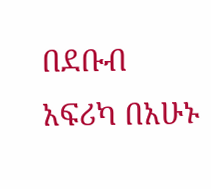በደቡብ አፍሪካ በአሁኑ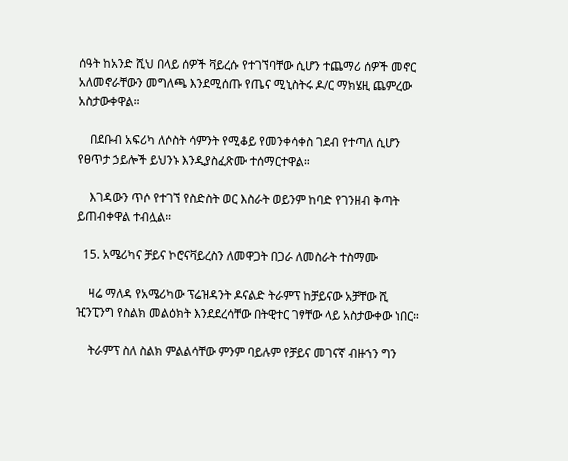ሰዓት ከአንድ ሺህ በላይ ሰዎች ቫይረሱ የተገኘባቸው ሲሆን ተጨማሪ ሰዎች መኖር አለመኖራቸውን መግለጫ እንደሚሰጡ የጤና ሚኒስትሩ ዶ/ር ማክሄዚ ጨምረው አስታውቀዋል።

    በደቡብ አፍሪካ ለሶስት ሳምንት የሚቆይ የመንቀሳቀስ ገደብ የተጣለ ሲሆን የፀጥታ ኃይሎች ይህንኑ እንዲያስፈጽሙ ተሰማርተዋል።

    እገዳውን ጥሶ የተገኘ የስድስት ወር እስራት ወይንም ከባድ የገንዘብ ቅጣት ይጠብቀዋል ተብሏል።

  15. አሜሪካና ቻይና ኮሮናቫይረስን ለመዋጋት በጋራ ለመስራት ተስማሙ

    ዛሬ ማለዳ የአሜሪካው ፕሬዝዳንት ዶናልድ ትራምፕ ከቻይናው አቻቸው ሺ ዢንፒንግ የስልክ መልዕክት እንደደረሳቸው በትዊተር ገፃቸው ላይ አስታውቀው ነበር።

    ትራምፕ ስለ ስልክ ምልልሳቸው ምንም ባይሉም የቻይና መገናኛ ብዙኀን ግን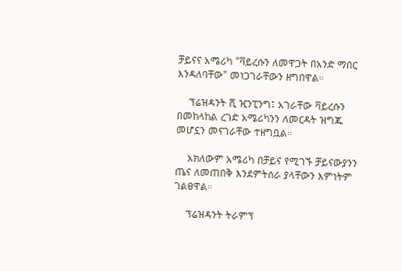ቻይናና አሜሪካ "ቫይረሱን ለመዋጋት በአንድ ማበር እንዳለባቸው" መነጋገራቸውን ዘግበዋል።

    ፕሬዝዳንት ሺ ዢንፒንግ፤ አገራቸው ቫይረሱን በመከላከል ረገድ አሜሪካንን ለመርዳት ዝግጁ መሆኗን መናገራቸው ተዘግቧል።

    አክለውም አሜሪካ በቻይና የሚገኙ ቻይናውያንን ጤና ለመጠበቅ እንደምትሰራ ያላቸውን እምነትም ገልፀዋል።

    ፕሬዝዳንት ትራምፕ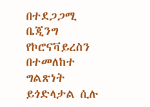በተደጋጋሚ ቤጂንግ የኮሮናቫይረስን በተመለከተ ግልጽነት ይጎድላታል ሲሉ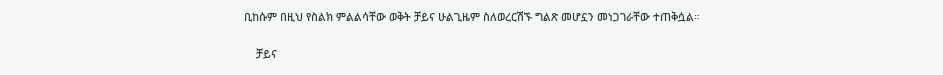ቢከሱም በዚህ የስልክ ምልልሳቸው ወቅት ቻይና ሁልጊዜም ስለወረርሽኙ ግልጽ መሆኗን መነጋገራቸው ተጠቅሷል።

    ቻይና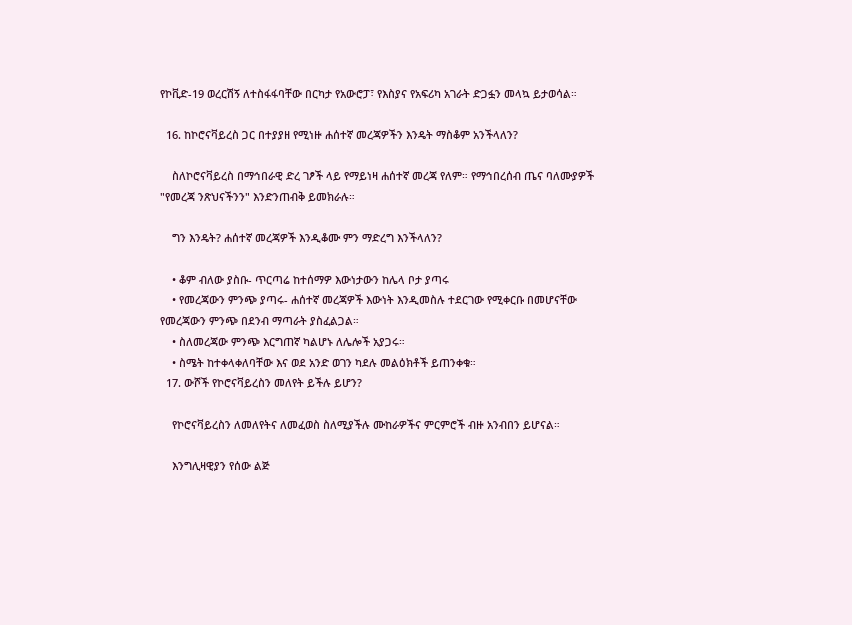የኮቪድ-19 ወረርሽኝ ለተስፋፋባቸው በርካታ የአውሮፓ፣ የእስያና የአፍሪካ አገራት ድጋፏን መላኳ ይታወሳል።

  16. ከኮሮናቫይረስ ጋር በተያያዘ የሚነዙ ሐሰተኛ መረጃዎችን እንዴት ማስቆም አንችላለን?

    ስለኮሮናቫይረስ በማኅበራዊ ድረ ገፆች ላይ የማይነዛ ሐሰተኛ መረጃ የለም። የማኅበረሰብ ጤና ባለሙያዎች "የመረጃ ንጽህናችንን" እንድንጠብቅ ይመክራሉ።

    ግን እንዴት? ሐሰተኛ መረጃዎች እንዲቆሙ ምን ማድረግ እንችላለን?

    • ቆም ብለው ያስቡ- ጥርጣሬ ከተሰማዎ እውነታውን ከሌላ ቦታ ያጣሩ
    • የመረጃውን ምንጭ ያጣሩ- ሐሰተኛ መረጃዎች እውነት እንዲመስሉ ተደርገው የሚቀርቡ በመሆናቸው የመረጃውን ምንጭ በደንብ ማጣራት ያስፈልጋል።
    • ስለመረጃው ምንጭ እርግጠኛ ካልሆኑ ለሌሎች አያጋሩ።
    • ስሜት ከተቀላቀለባቸው እና ወደ አንድ ወገን ካደሉ መልዕክቶች ይጠንቀቁ።
  17. ውሾች የኮሮናቫይረስን መለየት ይችሉ ይሆን?

    የኮሮናቫይረስን ለመለየትና ለመፈወስ ስለሚያችሉ ሙከራዎችና ምርምሮች ብዙ አንብበን ይሆናል።

    እንግሊዛዊያን የሰው ልጅ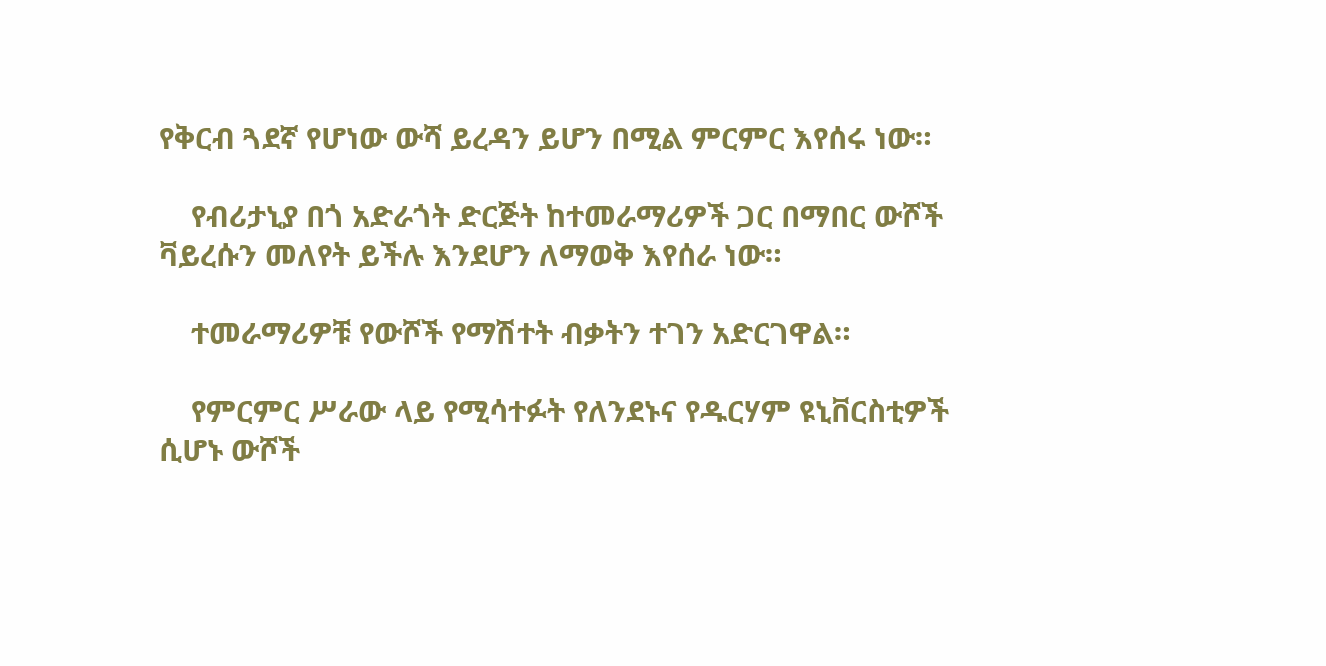የቅርብ ጓደኛ የሆነው ውሻ ይረዳን ይሆን በሚል ምርምር እየሰሩ ነው።

    የብሪታኒያ በጎ አድራጎት ድርጅት ከተመራማሪዎች ጋር በማበር ውሾች ቫይረሱን መለየት ይችሉ እንደሆን ለማወቅ እየሰራ ነው።

    ተመራማሪዎቹ የውሾች የማሽተት ብቃትን ተገን አድርገዋል።

    የምርምር ሥራው ላይ የሚሳተፉት የለንደኑና የዱርሃም ዩኒቨርስቲዎች ሲሆኑ ውሾች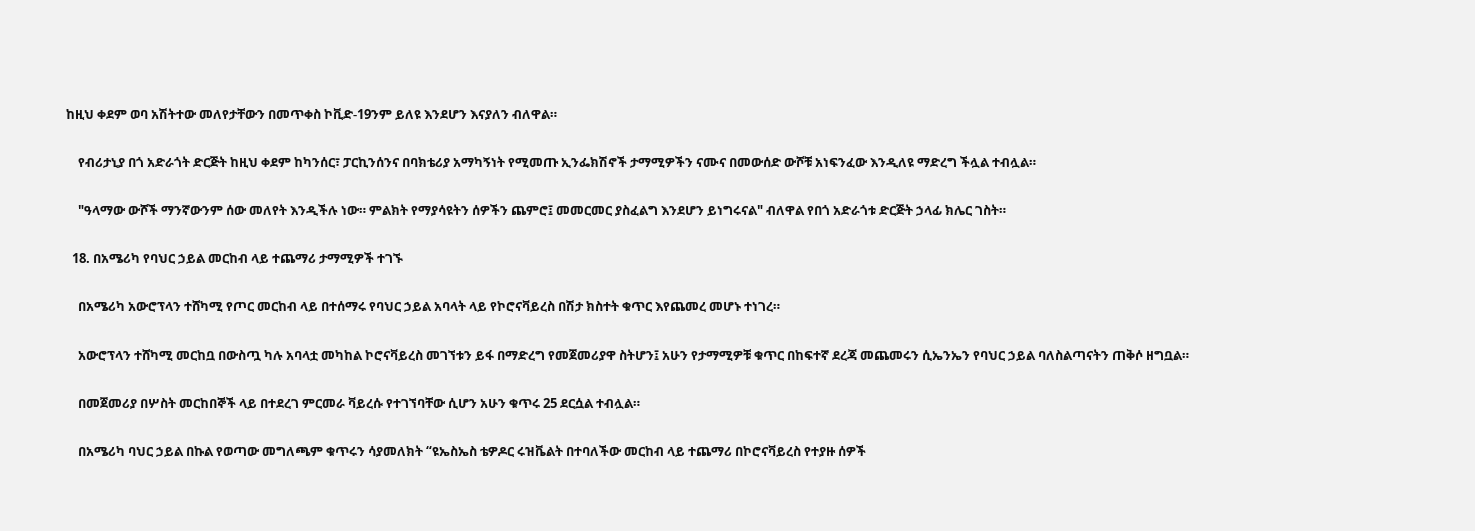ከዚህ ቀደም ወባ አሽትተው መለየታቸውን በመጥቀስ ኮቪድ-19ንም ይለዩ እንደሆን እናያለን ብለዋል።

    የብሪታኒያ በጎ አድራጎት ድርጅት ከዚህ ቀደም ከካንሰር፣ ፓርኪንሰንና በባክቴሪያ አማካኝነት የሚመጡ ኢንፌክሽኖች ታማሚዎችን ናሙና በመውሰድ ውሾቹ አነፍንፈው እንዲለዩ ማድረግ ችሏል ተብሏል።

    "ዓላማው ውሾች ማንኛውንም ሰው መለየት እንዲችሉ ነው። ምልክት የማያሳዩትን ሰዎችን ጨምሮ፤ መመርመር ያስፈልግ እንደሆን ይነግሩናል" ብለዋል የበጎ አድራጎቱ ድርጅት ኃላፊ ክሌር ገስት።

  18. በአሜሪካ የባህር ኃይል መርከብ ላይ ተጨማሪ ታማሚዎች ተገኙ

    በአሜሪካ አውሮፕላን ተሸካሚ የጦር መርከብ ላይ በተሰማሩ የባህር ኃይል አባላት ላይ የኮሮናቫይረስ በሽታ ክስተት ቁጥር እየጨመረ መሆኑ ተነገረ።

    አውሮፕላን ተሸካሚ መርከቧ በውስጧ ካሉ አባላቷ መካከል ኮሮናቫይረስ መገኘቱን ይፋ በማድረግ የመጀመሪያዋ ስትሆን፤ አሁን የታማሚዎቹ ቁጥር በከፍተኛ ደረጃ መጨመሩን ሲኤንኤን የባህር ኃይል ባለስልጣናትን ጠቅሶ ዘግቧል።

    በመጀመሪያ በሦስት መርከበኞች ላይ በተደረገ ምርመራ ቫይረሱ የተገኘባቸው ሲሆን አሁን ቁጥሩ 25 ደርሷል ተብሏል።

    በአሜሪካ ባህር ኃይል በኩል የወጣው መግለጫም ቁጥሩን ሳያመለክት “ዩኤስኤስ ቴዎዶር ሩዝቬልት በተባለችው መርከብ ላይ ተጨማሪ በኮሮናቫይረስ የተያዙ ሰዎች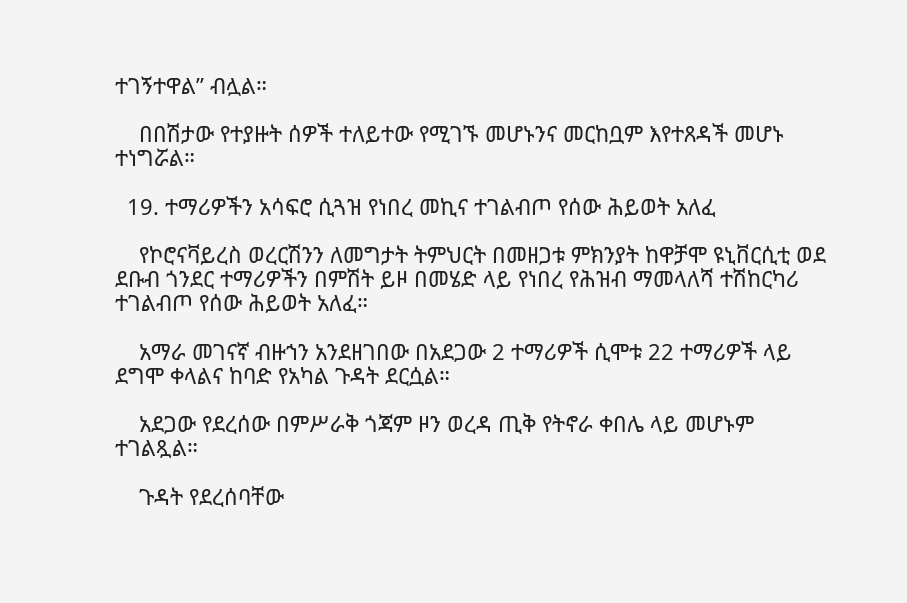ተገኝተዋል” ብሏል።

    በበሽታው የተያዙት ሰዎች ተለይተው የሚገኙ መሆኑንና መርከቧም እየተጸዳች መሆኑ ተነግሯል።

  19. ተማሪዎችን አሳፍሮ ሲጓዝ የነበረ መኪና ተገልብጦ የሰው ሕይወት አለፈ

    የኮሮናቫይረስ ወረርሽንን ለመግታት ትምህርት በመዘጋቱ ምክንያት ከዋቻሞ ዩኒቨርሲቲ ወደ ደቡብ ጎንደር ተማሪዎችን በምሽት ይዞ በመሄድ ላይ የነበረ የሕዝብ ማመላለሻ ተሽከርካሪ ተገልብጦ የሰው ሕይወት አለፈ።

    አማራ መገናኛ ብዙኀን አንደዘገበው በአደጋው 2 ተማሪዎች ሲሞቱ 22 ተማሪዎች ላይ ደግሞ ቀላልና ከባድ የአካል ጉዳት ደርሷል።

    አደጋው የደረሰው በምሥራቅ ጎጃም ዞን ወረዳ ጢቅ የትኖራ ቀበሌ ላይ መሆኑም ተገልጿል።

    ጉዳት የደረሰባቸው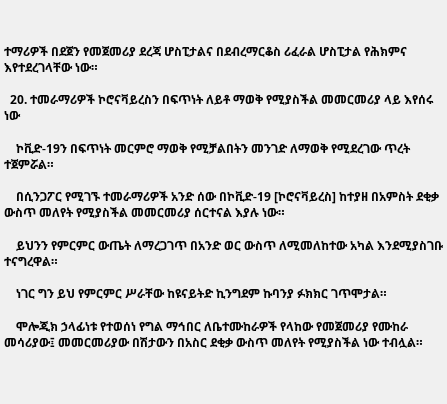ተማሪዎች በደጀን የመጀመሪያ ደረጃ ሆስፒታልና በደብረማርቆስ ሪፈራል ሆስፒታል የሕክምና እየተደረገላቸው ነው።

  20. ተመራማሪዎች ኮሮናቫይረስን በፍጥነት ለይቶ ማወቅ የሚያስችል መመርመሪያ ላይ እየሰሩ ነው

    ኮቪድ-19ን በፍጥነት መርምሮ ማወቅ የሚቻልበትን መንገድ ለማወቅ የሚደረገው ጥረት ተጀምሯል።

    በሲንጋፖር የሚገኙ ተመራማሪዎች አንድ ሰው በኮቪድ-19 [ኮሮናቫይረስ] ከተያዘ በአምስት ደቂቃ ውስጥ መለየት የሚያስችል መመርመሪያ ሰርተናል እያሉ ነው።

    ይህንን የምርምር ውጤት ለማረጋገጥ በአንድ ወር ውስጥ ለሚመለከተው አካል እንደሚያስገቡ ተናግረዋል።

    ነገር ግን ይህ የምርምር ሥራቸው ከዩናይትድ ኪንግደም ኩባንያ ፉክክር ገጥሞታል።

    ሞሎጂክ ኃላፊነቱ የተወሰነ የግል ማኅበር ለቤተሙከራዎች የላከው የመጀመሪያ የሙከራ መሳሪያው፤ መመርመሪያው በሽታውን በአስር ደቂቃ ውስጥ መለየት የሚያስችል ነው ተብሏል።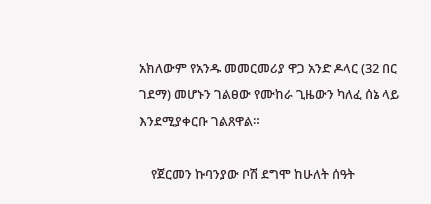አክለውም የአንዱ መመርመሪያ ዋጋ አንድ ዶላር (32 በር ገደማ) መሆኑን ገልፀው የሙከራ ጊዜውን ካለፈ ሰኔ ላይ እንደሚያቀርቡ ገልጸዋል።

    የጀርመን ኩባንያው ቦሽ ደግሞ ከሁለት ሰዓት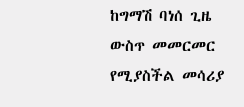ከግማሽ ባነሰ ጊዜ ውስጥ መመርመር የሚያስችል መሳሪያ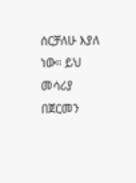ሰርቻለሁ እያለ ነው። ይህ መሳሪያ በጀርመን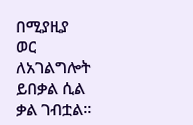በሚያዚያ ወር ለአገልግሎት ይበቃል ሲል ቃል ገብቷል።